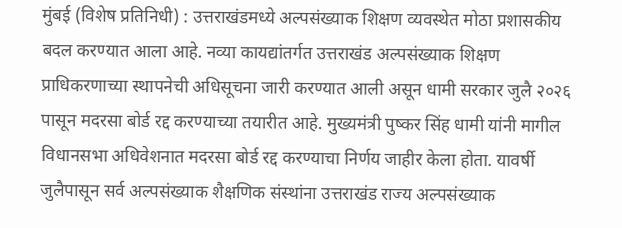मुंबई (विशेष प्रतिनिधी) : उत्तराखंडमध्ये अल्पसंख्याक शिक्षण व्यवस्थेत मोठा प्रशासकीय बदल करण्यात आला आहे. नव्या कायद्यांतर्गत उत्तराखंड अल्पसंख्याक शिक्षण प्राधिकरणाच्या स्थापनेची अधिसूचना जारी करण्यात आली असून धामी सरकार जुलै २०२६ पासून मदरसा बोर्ड रद्द करण्याच्या तयारीत आहे. मुख्यमंत्री पुष्कर सिंह धामी यांनी मागील विधानसभा अधिवेशनात मदरसा बोर्ड रद्द करण्याचा निर्णय जाहीर केला होता. यावर्षी जुलैपासून सर्व अल्पसंख्याक शैक्षणिक संस्थांना उत्तराखंड राज्य अल्पसंख्याक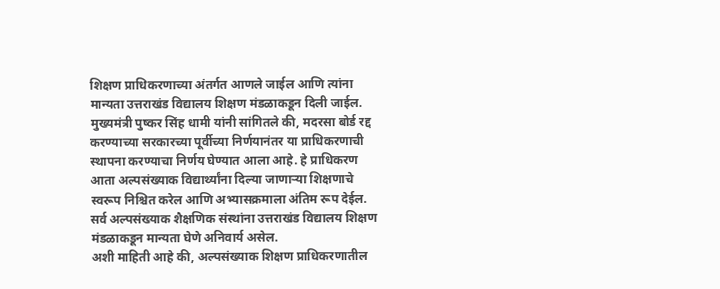शिक्षण प्राधिकरणाच्या अंतर्गत आणले जाईल आणि त्यांना मान्यता उत्तराखंड विद्यालय शिक्षण मंडळाकडून दिली जाईल.
मुख्यमंत्री पुष्कर सिंह धामी यांनी सांगितले की, मदरसा बोर्ड रद्द करण्याच्या सरकारच्या पूर्वीच्या निर्णयानंतर या प्राधिकरणाची स्थापना करण्याचा निर्णय घेण्यात आला आहे. हे प्राधिकरण आता अल्पसंख्याक विद्यार्थ्यांना दिल्या जाणाऱ्या शिक्षणाचे स्वरूप निश्चित करेल आणि अभ्यासक्रमाला अंतिम रूप देईल. सर्व अल्पसंख्याक शैक्षणिक संस्थांना उत्तराखंड विद्यालय शिक्षण मंडळाकडून मान्यता घेणे अनिवार्य असेल.
अशी माहिती आहे की, अल्पसंख्याक शिक्षण प्राधिकरणातील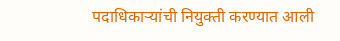पदाधिकाऱ्यांची नियुक्ती करण्यात आली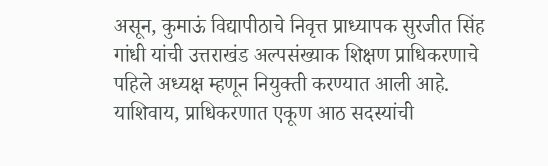असून, कुमाऊं विद्यापीठाचे निवृत्त प्राध्यापक सुरजीत सिंह गांधी यांची उत्तराखंड अल्पसंख्याक शिक्षण प्राधिकरणाचे पहिले अध्यक्ष म्हणून नियुक्ती करण्यात आली आहे. याशिवाय, प्राधिकरणात एकूण आठ सदस्यांची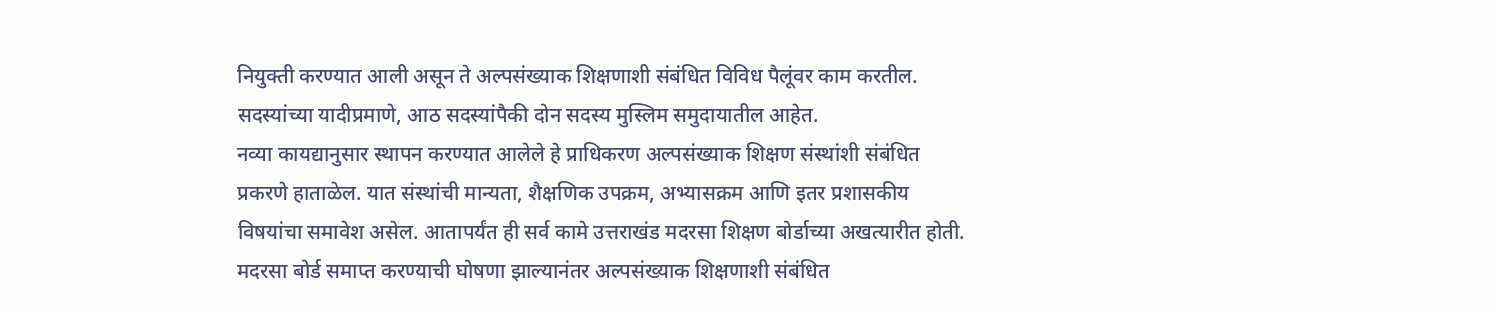नियुक्ती करण्यात आली असून ते अल्पसंख्याक शिक्षणाशी संबंधित विविध पैलूंवर काम करतील. सदस्यांच्या यादीप्रमाणे, आठ सदस्यांपैकी दोन सदस्य मुस्लिम समुदायातील आहेत.
नव्या कायद्यानुसार स्थापन करण्यात आलेले हे प्राधिकरण अल्पसंख्याक शिक्षण संस्थांशी संबंधित प्रकरणे हाताळेल. यात संस्थांची मान्यता, शैक्षणिक उपक्रम, अभ्यासक्रम आणि इतर प्रशासकीय विषयांचा समावेश असेल. आतापर्यंत ही सर्व कामे उत्तराखंड मदरसा शिक्षण बोर्डाच्या अखत्यारीत होती. मदरसा बोर्ड समाप्त करण्याची घोषणा झाल्यानंतर अल्पसंख्याक शिक्षणाशी संबंधित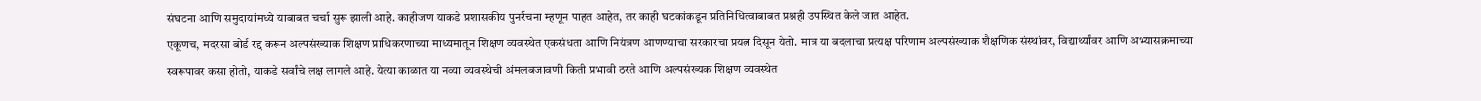संघटना आणि समुदायांमध्ये याबाबत चर्चा सुरू झाली आहे. काहीजण याकडे प्रशासकीय पुनर्रचना म्हणून पाहत आहेत, तर काही घटकांकडून प्रतिनिधित्वाबाबत प्रश्नही उपस्थित केले जात आहेत.
एकूणच, मदरसा बोर्ड रद्द करून अल्पसंख्याक शिक्षण प्राधिकरणाच्या माध्यमातून शिक्षण व्यवस्थेत एकसंधता आणि नियंत्रण आणण्याचा सरकारचा प्रयत्न दिसून येतो. मात्र या बदलाचा प्रत्यक्ष परिणाम अल्पसंख्याक शैक्षणिक संस्थांवर, विद्यार्थ्यांवर आणि अभ्यासक्रमाच्या स्वरूपावर कसा होतो, याकडे सर्वांचे लक्ष लागले आहे. येत्या काळात या नव्या व्यवस्थेची अंमलबजावणी किती प्रभावी ठरते आणि अल्पसंख्यक शिक्षण व्यवस्थेत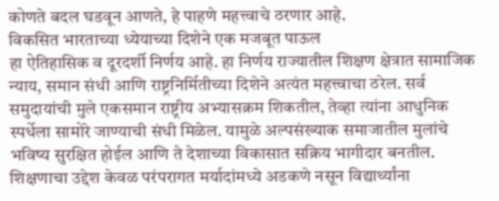कोणते बदल घडवून आणते, हे पाहणे महत्त्वाचे ठरणार आहे.
विकसित भारताच्या ध्येयाच्या दिशेने एक मजबूत पाऊल
हा ऐतिहासिक व दूरदर्शी निर्णय आहे. हा निर्णय राज्यातील शिक्षण क्षेत्रात सामाजिक न्याय, समान संधी आणि राष्ट्रनिर्मितीच्या दिशेने अत्यंत महत्त्वाचा ठरेल. सर्व समुदायांची मुले एकसमान राष्ट्रीय अभ्यासक्रम शिकतील, तेव्हा त्यांना आधुनिक स्पर्धेला सामोरे जाण्याची संधी मिळेल. यामुळे अल्पसंख्याक समाजातील मुलांचे भविष्य सुरक्षित होईल आणि ते देशाच्या विकासात सक्रिय भागीदार बनतील. शिक्षणाचा उद्देश केवळ परंपरागत मर्यादांमध्ये अडकणे नसून विद्यार्थ्यांना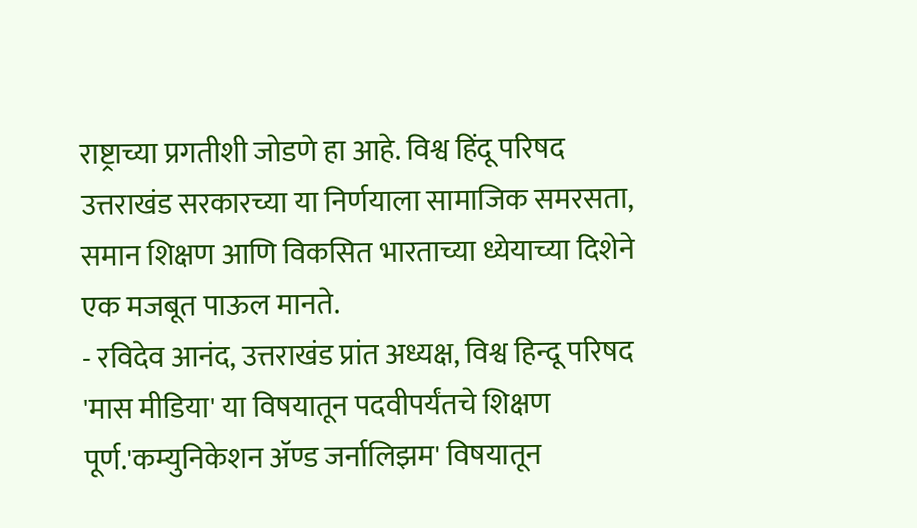राष्ट्राच्या प्रगतीशी जोडणे हा आहे. विश्व हिंदू परिषद उत्तराखंड सरकारच्या या निर्णयाला सामाजिक समरसता, समान शिक्षण आणि विकसित भारताच्या ध्येयाच्या दिशेने एक मजबूत पाऊल मानते.
- रविदेव आनंद, उत्तराखंड प्रांत अध्यक्ष, विश्व हिन्दू परिषद
'मास मीडिया' या विषयातून पदवीपर्यंतचे शिक्षण पूर्ण.'कम्युनिकेशन ॲण्ड जर्नालिझम' विषयातून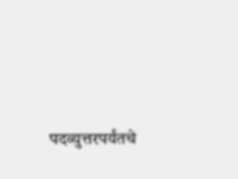पदव्युत्तरपर्यंतचे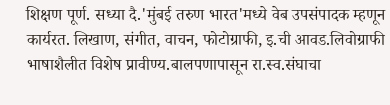शिक्षण पूर्ण. सध्या दै.'मुंबई तरुण भारत'मध्ये वेब उपसंपादक म्हणून कार्यरत. लिखाण, संगीत, वाचन, फोटोग्राफी, इ.ची आवड.लिवोग्राफी भाषाशैलीत विशेष प्रावीण्य.बालपणापासून रा.स्व.संघाचा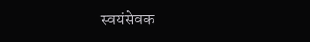स्वयंसेवक